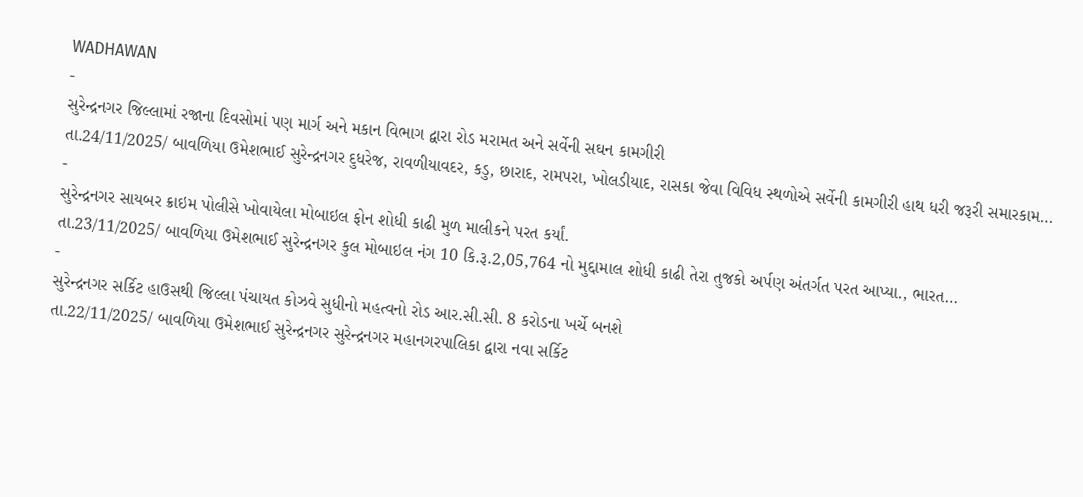WADHAWAN
-
સુરેન્દ્રનગર જિલ્લામાં રજાના દિવસોમાં પણ માર્ગ અને મકાન વિભાગ દ્વારા રોડ મરામત અને સર્વેની સઘન કામગીરી
તા.24/11/2025/ બાવળિયા ઉમેશભાઈ સુરેન્દ્રનગર દુધરેજ, રાવળીયાવદર, કડુ, છારાદ, રામપરા, ખોલડીયાદ, રાસકા જેવા વિવિધ સ્થળોએ સર્વેની કામગીરી હાથ ધરી જરૂરી સમારકામ…
-
સુરેન્દ્રનગર સાયબર ક્રાઇમ પોલીસે ખોવાયેલા મોબાઇલ ફોન શોધી કાઢી મુળ માલીકને પરત કર્યાં.
તા.23/11/2025/ બાવળિયા ઉમેશભાઈ સુરેન્દ્રનગર કુલ મોબાઇલ નંગ 10 કિ.રૂ.2,05,764 નો મુદ્દામાલ શોધી કાઢી તેરા તુજકો અર્પણ અંતર્ગત પરત આપ્યા., ભારત…
-
સુરેન્દ્રનગર સર્કિટ હાઉસથી જિલ્લા પંચાયત કોઝવે સુધીનો મહત્વનો રોડ આર.સી.સી. 8 કરોડના ખર્ચે બનશે
તા.22/11/2025/ બાવળિયા ઉમેશભાઈ સુરેન્દ્રનગર સુરેન્દ્રનગર મહાનગરપાલિકા દ્વારા નવા સર્કિટ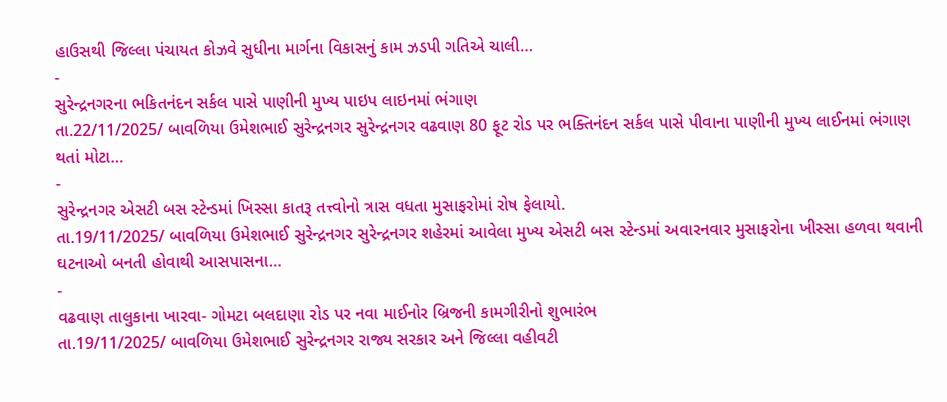હાઉસથી જિલ્લા પંચાયત કોઝવે સુધીના માર્ગના વિકાસનું કામ ઝડપી ગતિએ ચાલી…
-
સુરેન્દ્રનગરના ભકિતનંદન સર્કલ પાસે પાણીની મુખ્ય પાઇપ લાઇનમાં ભંગાણ
તા.22/11/2025/ બાવળિયા ઉમેશભાઈ સુરેન્દ્રનગર સુરેન્દ્રનગર વઢવાણ 80 ફૂટ રોડ પર ભક્તિનંદન સર્કલ પાસે પીવાના પાણીની મુખ્ય લાઈનમાં ભંગાણ થતાં મોટા…
-
સુરેન્દ્રનગર એસટી બસ સ્ટેન્ડમાં ખિસ્સા કાતરૂ તત્ત્વોનો ત્રાસ વધતા મુસાફરોમાં રોષ ફેલાયો.
તા.19/11/2025/ બાવળિયા ઉમેશભાઈ સુરેન્દ્રનગર સુરેન્દ્રનગર શહેરમાં આવેલા મુખ્ય એસટી બસ સ્ટેન્ડમાં અવારનવાર મુસાફરોના ખીસ્સા હળવા થવાની ઘટનાઓ બનતી હોવાથી આસપાસના…
-
વઢવાણ તાલુકાના ખારવા- ગોમટા બલદાણા રોડ પર નવા માઈનોર બ્રિજની કામગીરીનો શુભારંભ
તા.19/11/2025/ બાવળિયા ઉમેશભાઈ સુરેન્દ્રનગર રાજ્ય સરકાર અને જિલ્લા વહીવટી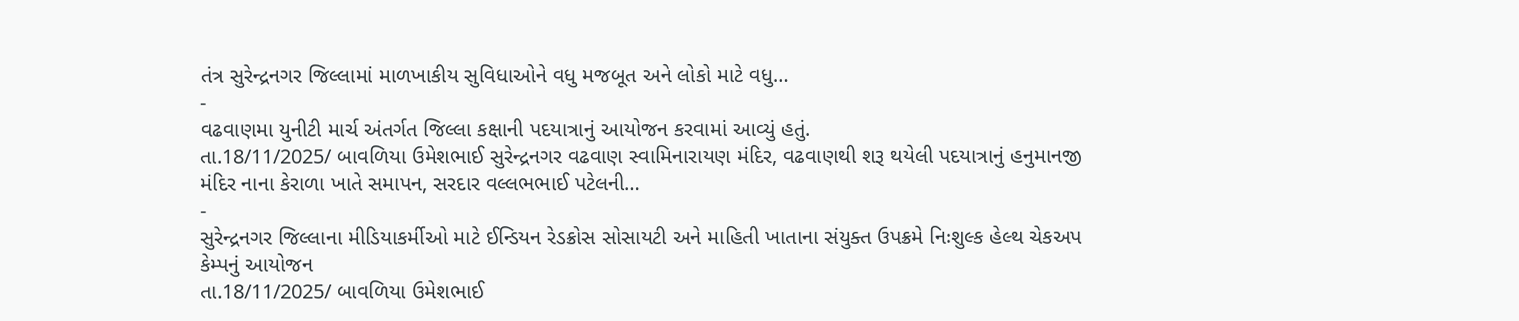તંત્ર સુરેન્દ્રનગર જિલ્લામાં માળખાકીય સુવિધાઓને વધુ મજબૂત અને લોકો માટે વધુ…
-
વઢવાણમા યુનીટી માર્ચ અંતર્ગત જિલ્લા કક્ષાની પદયાત્રાનું આયોજન કરવામાં આવ્યું હતું.
તા.18/11/2025/ બાવળિયા ઉમેશભાઈ સુરેન્દ્રનગર વઢવાણ સ્વામિનારાયણ મંદિર, વઢવાણથી શરૂ થયેલી પદયાત્રાનું હનુમાનજી મંદિર નાના કેરાળા ખાતે સમાપન, સરદાર વલ્લભભાઈ પટેલની…
-
સુરેન્દ્રનગર જિલ્લાના મીડિયાકર્મીઓ માટે ઈન્ડિયન રેડક્રોસ સોસાયટી અને માહિતી ખાતાના સંયુક્ત ઉપક્રમે નિઃશુલ્ક હેલ્થ ચેકઅપ કેમ્પનું આયોજન
તા.18/11/2025/ બાવળિયા ઉમેશભાઈ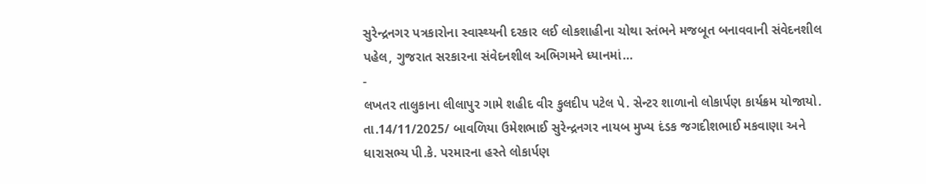સુરેન્દ્રનગર પત્રકારોના સ્વાસ્થ્યની દરકાર લઈ લોકશાહીના ચોથા સ્તંભને મજબૂત બનાવવાની સંવેદનશીલ પહેલ, ગુજરાત સરકારના સંવેદનશીલ અભિગમને ધ્યાનમાં…
-
લખતર તાલુકાના લીલાપુર ગામે શહીદ વીર કુલદીપ પટેલ પે. સેન્ટર શાળાનો લોકાર્પણ કાર્યક્રમ યોજાયો.
તા.14/11/2025/ બાવળિયા ઉમેશભાઈ સુરેન્દ્રનગર નાયબ મુખ્ય દંડક જગદીશભાઈ મકવાણા અને ધારાસભ્ય પી.કે. પરમારના હસ્તે લોકાર્પણ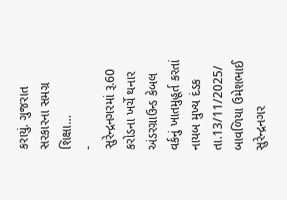કરાયું. ગુજરાત સરકારના સમગ્ર શિક્ષા…
-
સુરેન્દ્રનગરમાં રૂ.60 કરોડના ખર્ચે થનાર અંડરગ્રાઉન્ડ કેબલ વર્કનું ખાતમુહૂર્ત કરતાં નાયબ મુખ્ય દંડક
તા.13/11/2025/ બાવળિયા ઉમેશભાઈ સુરેન્દ્રનગર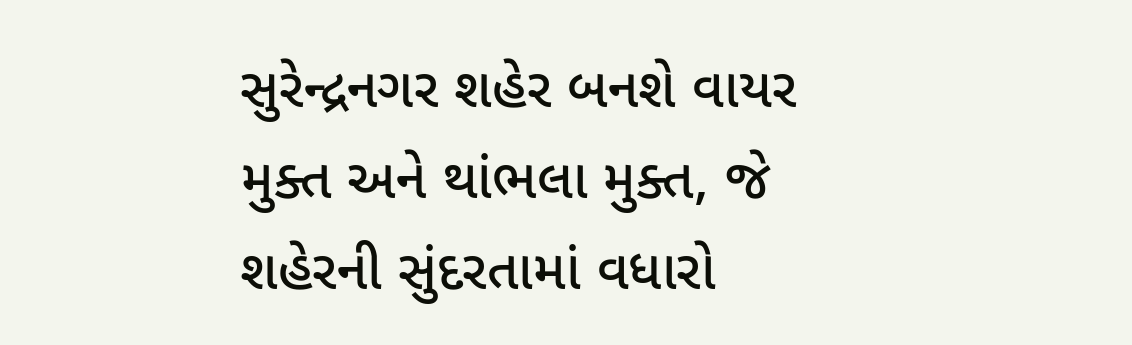સુરેન્દ્રનગર શહેર બનશે વાયર મુક્ત અને થાંભલા મુક્ત, જે શહેરની સુંદરતામાં વધારો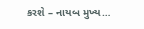કરશે – નાયબ મુખ્ય…